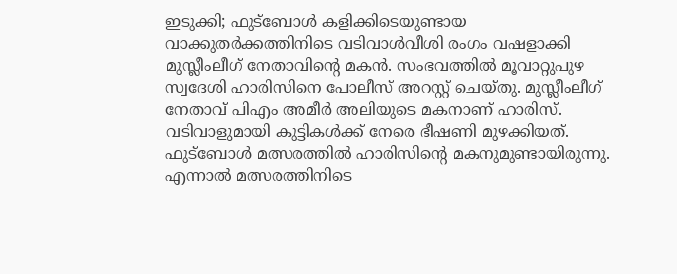ഇടുക്കി; ഫുട്ബോൾ കളിക്കിടെയുണ്ടായ വാക്കുതർക്കത്തിനിടെ വടിവാൾവീശി രംഗം വഷളാക്കി മുസ്ലീംലീഗ് നേതാവിന്റെ മകൻ. സംഭവത്തിൽ മൂവാറ്റുപുഴ സ്വദേശി ഹാരിസിനെ പോലീസ് അറസ്റ്റ് ചെയ്തു. മുസ്ലീംലീഗ് നേതാവ് പിഎം അമീർ അലിയുടെ മകനാണ് ഹാരിസ്. വടിവാളുമായി കുട്ടികൾക്ക് നേരെ ഭീഷണി മുഴക്കിയത്.
ഫുട്ബോൾ മത്സരത്തിൽ ഹാരിസിന്റെ മകനുമുണ്ടായിരുന്നു. എന്നാൽ മത്സരത്തിനിടെ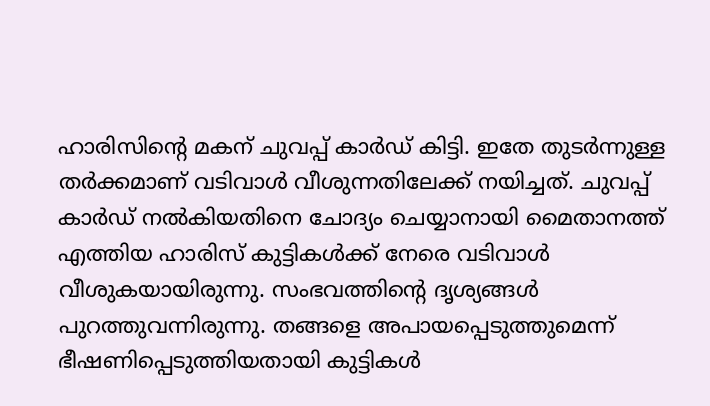ഹാരിസിന്റെ മകന് ചുവപ്പ് കാർഡ് കിട്ടി. ഇതേ തുടർന്നുള്ള തർക്കമാണ് വടിവാൾ വീശുന്നതിലേക്ക് നയിച്ചത്. ചുവപ്പ് കാർഡ് നൽകിയതിനെ ചോദ്യം ചെയ്യാനായി മൈതാനത്ത് എത്തിയ ഹാരിസ് കുട്ടികൾക്ക് നേരെ വടിവാൾ വീശുകയായിരുന്നു. സംഭവത്തിന്റെ ദൃശ്യങ്ങൾ പുറത്തുവന്നിരുന്നു. തങ്ങളെ അപായപ്പെടുത്തുമെന്ന് ഭീഷണിപ്പെടുത്തിയതായി കുട്ടികൾ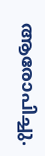ആരോപിച്ചു.